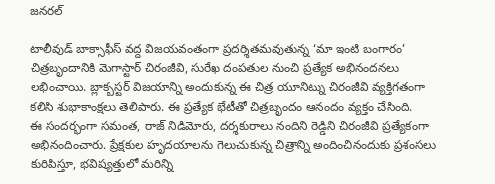జనరల్

టాలీవుడ్ బాక్సాఫీస్ వద్ద విజయవంతంగా ప్రదర్శితమవుతున్న ‘మా ఇంటి బంగారం’ చిత్రబృందానికి మెగాస్టార్ చిరంజీవి, సురేఖ దంపతుల నుంచి ప్రత్యేక అభినందనలు లభించాయి. బ్లాక్బస్టర్ విజయాన్ని అందుకున్న ఈ చిత్ర యూనిట్ను చిరంజీవి వ్యక్తిగతంగా కలిసి శుభాకాంక్షలు తెలిపారు. ఈ ప్రత్యేక భేటీతో చిత్రబృందం ఆనందం వ్యక్తం చేసింది.
ఈ సందర్భంగా సమంత, రాజ్ నిడిమోరు, దర్శకురాలు నందిని రెడ్డిని చిరంజీవి ప్రత్యేకంగా అభినందించారు. ప్రేక్షకుల హృదయాలను గెలుచుకున్న చిత్రాన్ని అందించినందుకు ప్రశంసలు కురిపిస్తూ, భవిష్యత్తులో మరిన్ని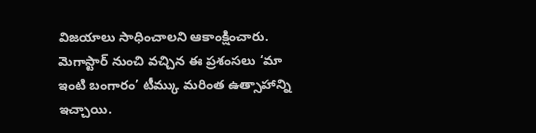విజయాలు సాధించాలని ఆకాంక్షించారు. మెగాస్టార్ నుంచి వచ్చిన ఈ ప్రశంసలు ‘మా ఇంటి బంగారం’ టీమ్కు మరింత ఉత్సాహాన్ని ఇచ్చాయి.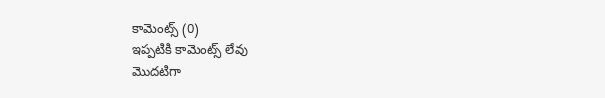కామెంట్స్ (0)
ఇప్పటికి కామెంట్స్ లేవు
మొదటిగా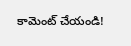కామెంట్ చేయండి!